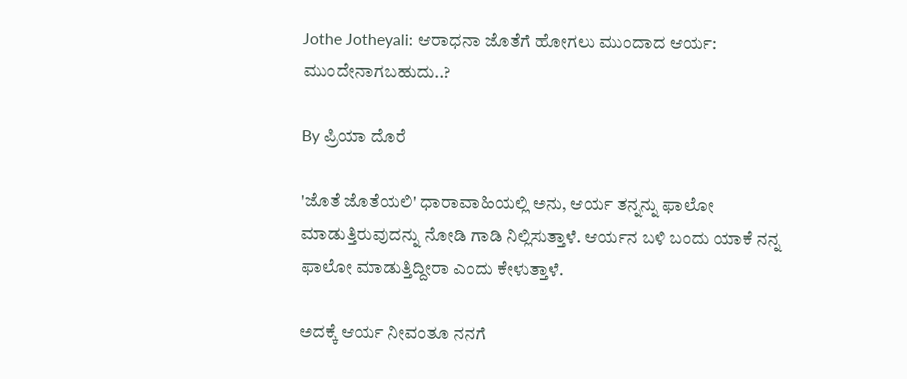Jothe Jotheyali: ಆರಾಧನಾ ಜೊತೆಗೆ ಹೋಗಲು ಮುಂದಾದ ಆರ್ಯ: ಮುಂದೇನಾಗಬಹುದು..?

By ಪ್ರಿಯಾ ದೊರೆ

'ಜೊತೆ ಜೊತೆಯಲಿ' ಧಾರಾವಾಹಿಯಲ್ಲಿ ಅನು, ಆರ್ಯ ತನ್ನನ್ನು ಫಾಲೋ ಮಾಡುತ್ತಿರುವುದನ್ನು ನೋಡಿ ಗಾಡಿ ನಿಲ್ಲಿಸುತ್ತಾಳೆ. ಆರ್ಯನ ಬಳಿ ಬಂದು ಯಾಕೆ ನನ್ನ ಫಾಲೋ ಮಾಡುತ್ತಿದ್ದೀರಾ ಎಂದು ಕೇಳುತ್ತಾಳೆ.

ಅದಕ್ಕೆ ಆರ್ಯ ನೀವಂತೂ ನನಗೆ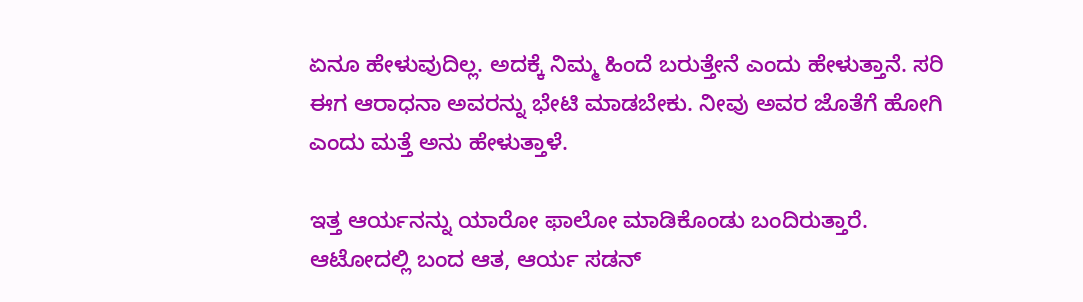ಏನೂ ಹೇಳುವುದಿಲ್ಲ. ಅದಕ್ಕೆ ನಿಮ್ಮ ಹಿಂದೆ ಬರುತ್ತೇನೆ ಎಂದು ಹೇಳುತ್ತಾನೆ. ಸರಿ ಈಗ ಆರಾಧನಾ ಅವರನ್ನು ಭೇಟಿ ಮಾಡಬೇಕು. ನೀವು ಅವರ ಜೊತೆಗೆ ಹೋಗಿ ಎಂದು ಮತ್ತೆ ಅನು ಹೇಳುತ್ತಾಳೆ.

ಇತ್ತ ಆರ್ಯನನ್ನು ಯಾರೋ ಫಾಲೋ ಮಾಡಿಕೊಂಡು ಬಂದಿರುತ್ತಾರೆ. ಆಟೋದಲ್ಲಿ ಬಂದ ಆತ, ಆರ್ಯ ಸಡನ್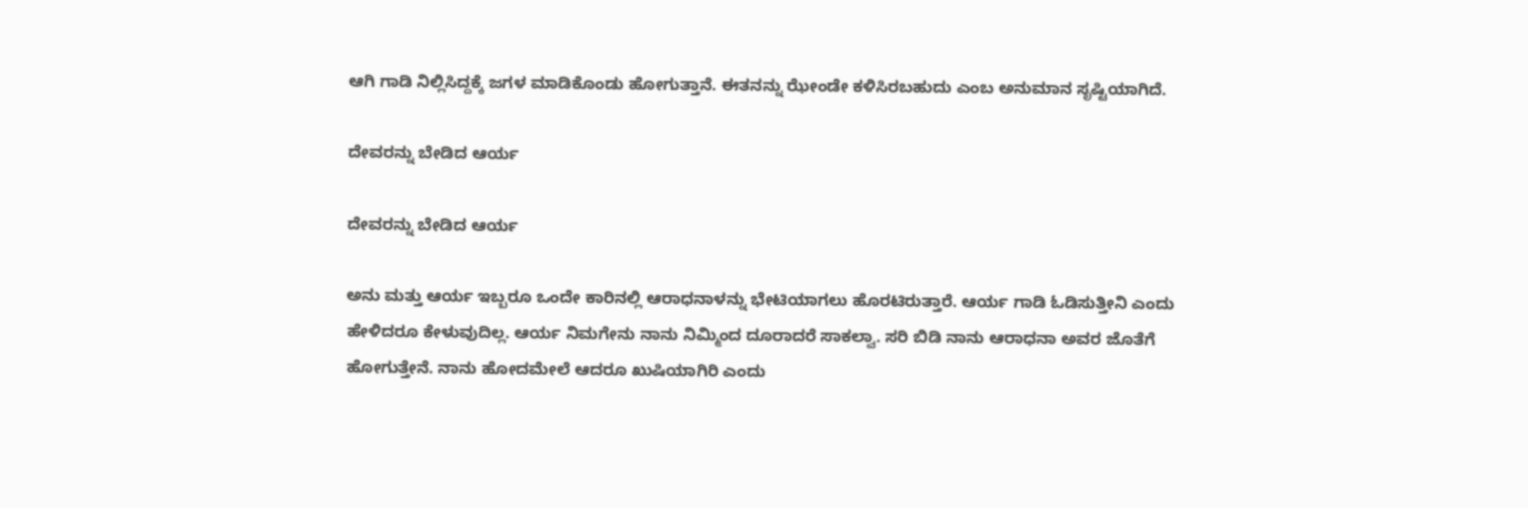ಆಗಿ ಗಾಡಿ ನಿಲ್ಲಿಸಿದ್ದಕ್ಕೆ ಜಗಳ ಮಾಡಿಕೊಂಡು ಹೋಗುತ್ತಾನೆ. ಈತನನ್ನು ಝೇಂಡೇ ಕಳಿಸಿರಬಹುದು ಎಂಬ ಅನುಮಾನ ಸೃಷ್ಟಿಯಾಗಿದೆ.

ದೇವರನ್ನು ಬೇಡಿದ ಆರ್ಯ

ದೇವರನ್ನು ಬೇಡಿದ ಆರ್ಯ

ಅನು ಮತ್ತು ಆರ್ಯ ಇಬ್ಬರೂ ಒಂದೇ ಕಾರಿನಲ್ಲಿ ಆರಾಧನಾಳನ್ನು ಭೇಟಿಯಾಗಲು ಹೊರಟಿರುತ್ತಾರೆ. ಆರ್ಯ ಗಾಡಿ ಓಡಿಸುತ್ತೀನಿ ಎಂದು ಹೇಳಿದರೂ ಕೇಳುವುದಿಲ್ಲ. ಆರ್ಯ ನಿಮಗೇನು ನಾನು ನಿಮ್ಮಿಂದ ದೂರಾದರೆ ಸಾಕಲ್ವಾ. ಸರಿ ಬಿಡಿ ನಾನು ಆರಾಧನಾ ಅವರ ಜೊತೆಗೆ ಹೋಗುತ್ತೇನೆ. ನಾನು ಹೋದಮೇಲೆ ಆದರೂ ಖುಷಿಯಾಗಿರಿ ಎಂದು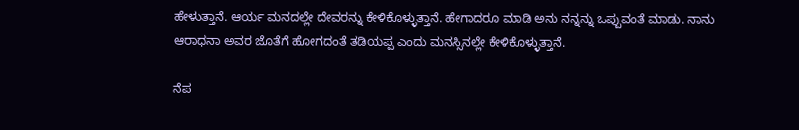ಹೇಳುತ್ತಾನೆ. ಆರ್ಯ ಮನದಲ್ಲೇ ದೇವರನ್ನು ಕೇಳಿಕೊಳ್ಳುತ್ತಾನೆ. ಹೇಗಾದರೂ ಮಾಡಿ ಅನು ನನ್ನನ್ನು ಒಪ್ಪುವಂತೆ ಮಾಡು. ನಾನು ಆರಾಧನಾ ಅವರ ಜೊತೆಗೆ ಹೋಗದಂತೆ ತಡಿಯಪ್ಪ ಎಂದು ಮನಸ್ಸಿನಲ್ಲೇ ಕೇಳಿಕೊಳ್ಳುತ್ತಾನೆ.

ನೆಪ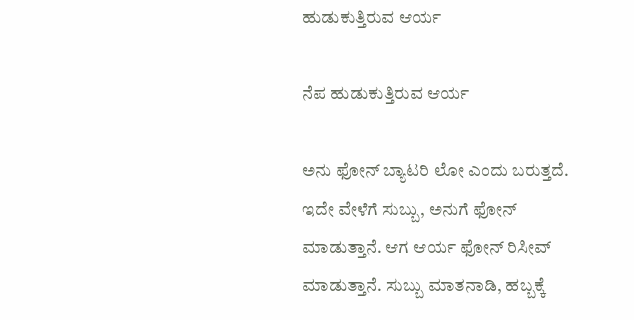ಹುಡುಕುತ್ತಿರುವ ಆರ್ಯ

ನೆಪ ಹುಡುಕುತ್ತಿರುವ ಆರ್ಯ

ಅನು ಫೋನ್ ಬ್ಯಾಟರಿ ಲೋ ಎಂದು ಬರುತ್ತದೆ. ಇದೇ ವೇಳೆಗೆ ಸುಬ್ಬು, ಅನುಗೆ ಫೋನ್ ಮಾಡುತ್ತಾನೆ. ಆಗ ಆರ್ಯ ಫೋನ್ ರಿಸೀವ್ ಮಾಡುತ್ತಾನೆ. ಸುಬ್ಬು ಮಾತನಾಡಿ, ಹಬ್ಬಕ್ಕೆ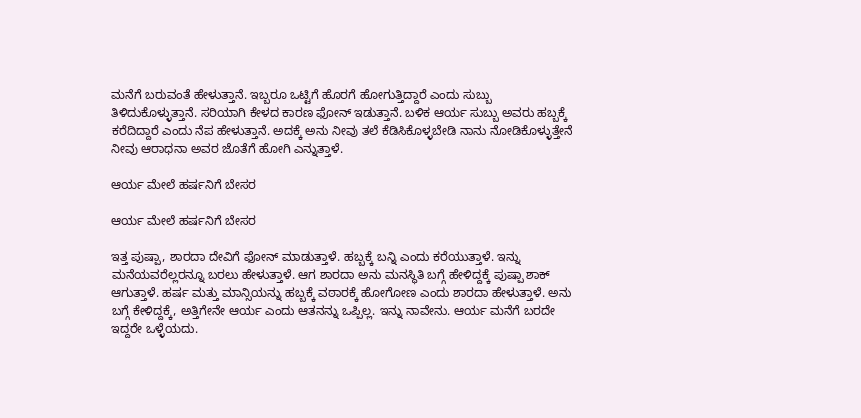ಮನೆಗೆ ಬರುವಂತೆ ಹೇಳುತ್ತಾನೆ. ಇಬ್ಬರೂ ಒಟ್ಟಿಗೆ ಹೊರಗೆ ಹೋಗುತ್ತಿದ್ದಾರೆ ಎಂದು ಸುಬ್ಬು ತಿಳಿದುಕೊಳ್ಳುತ್ತಾನೆ. ಸರಿಯಾಗಿ ಕೇಳದ ಕಾರಣ ಫೋನ್ ಇಡುತ್ತಾನೆ. ಬಳಿಕ ಆರ್ಯ ಸುಬ್ಬು ಅವರು ಹಬ್ಬಕ್ಕೆ ಕರೆದಿದ್ದಾರೆ ಎಂದು ನೆಪ ಹೇಳುತ್ತಾನೆ. ಅದಕ್ಕೆ ಅನು ನೀವು ತಲೆ ಕೆಡಿಸಿಕೊಳ್ಳಬೇಡಿ ನಾನು ನೋಡಿಕೊಳ್ಳುತ್ತೇನೆ ನೀವು ಆರಾಧನಾ ಅವರ ಜೊತೆಗೆ ಹೋಗಿ ಎನ್ನುತ್ತಾಳೆ.

ಆರ್ಯ ಮೇಲೆ ಹರ್ಷನಿಗೆ ಬೇಸರ

ಆರ್ಯ ಮೇಲೆ ಹರ್ಷನಿಗೆ ಬೇಸರ

ಇತ್ತ ಪುಷ್ಪಾ, ಶಾರದಾ ದೇವಿಗೆ ಫೋನ್ ಮಾಡುತ್ತಾಳೆ. ಹಬ್ಬಕ್ಕೆ ಬನ್ನಿ ಎಂದು ಕರೆಯುತ್ತಾಳೆ. ಇನ್ನು ಮನೆಯವರೆಲ್ಲರನ್ನೂ ಬರಲು ಹೇಳುತ್ತಾಳೆ. ಆಗ ಶಾರದಾ ಅನು ಮನಸ್ಥಿತಿ ಬಗ್ಗೆ ಹೇಳಿದ್ದಕ್ಕೆ ಪುಷ್ಪಾ ಶಾಕ್ ಆಗುತ್ತಾಳೆ. ಹರ್ಷ ಮತ್ತು ಮಾನ್ಸಿಯನ್ನು ಹಬ್ಬಕ್ಕೆ ವಠಾರಕ್ಕೆ ಹೋಗೋಣ ಎಂದು ಶಾರದಾ ಹೇಳುತ್ತಾಳೆ. ಅನು ಬಗ್ಗೆ ಕೇಳಿದ್ದಕ್ಕೆ, ಅತ್ತಿಗೇನೇ ಆರ್ಯ ಎಂದು ಆತನನ್ನು ಒಪ್ಪಿಲ್ಲ. ಇನ್ನು ನಾವೇನು. ಆರ್ಯ ಮನೆಗೆ ಬರದೇ ಇದ್ದರೇ ಒಳ್ಳೆಯದು.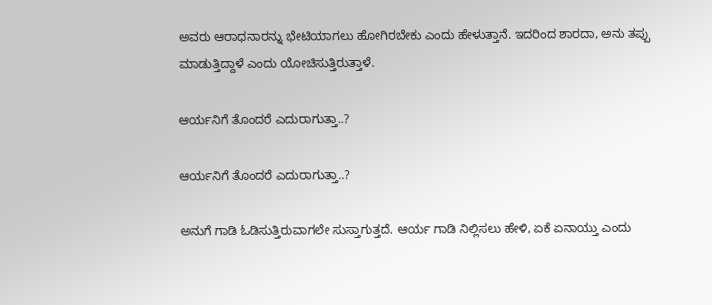ಅವರು ಆರಾಧನಾರನ್ನು ಭೇಟಿಯಾಗಲು ಹೋಗಿರಬೇಕು ಎಂದು ಹೇಳುತ್ತಾನೆ. ಇದರಿಂದ ಶಾರದಾ, ಅನು ತಪ್ಪು ಮಾಡುತ್ತಿದ್ದಾಳೆ ಎಂದು ಯೋಚಿಸುತ್ತಿರುತ್ತಾಳೆ.

ಆರ್ಯನಿಗೆ ತೊಂದರೆ ಎದುರಾಗುತ್ತಾ..?

ಆರ್ಯನಿಗೆ ತೊಂದರೆ ಎದುರಾಗುತ್ತಾ..?

ಅನುಗೆ ಗಾಡಿ ಓಡಿಸುತ್ತಿರುವಾಗಲೇ ಸುಸ್ತಾಗುತ್ತದೆ. ಆರ್ಯ ಗಾಡಿ ನಿಲ್ಲಿಸಲು ಹೇಳಿ, ಏಕೆ ಏನಾಯ್ತು ಎಂದು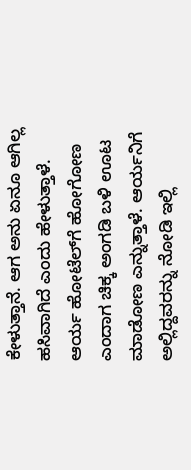ಕೇಳುತ್ತಾನೆ. ಆಗ ಅನು ಏನೂ ಆಗಿಲ್ಲ ಹಸಿವಾಗಿದೆ ಎಂದು ಹೇಳುತ್ತಾಳೆ. ಆರ್ಯ ಹೋಟೆಲ್‌ಗೆ ಹೋಗೋಣ ಎಂದಾಗ ಚಿಕ್ಕ ಅಂಗಡಿ ಬಳಿ ಊಟ ಮಾಡೋಣ ಎನ್ನುತ್ತಾಳೆ. ಆರ್ಯನಿಗೆ ಅಲ್ಲಿದ್ದವರನ್ನು ನೋಡಿ ಇಲ್ಲಿ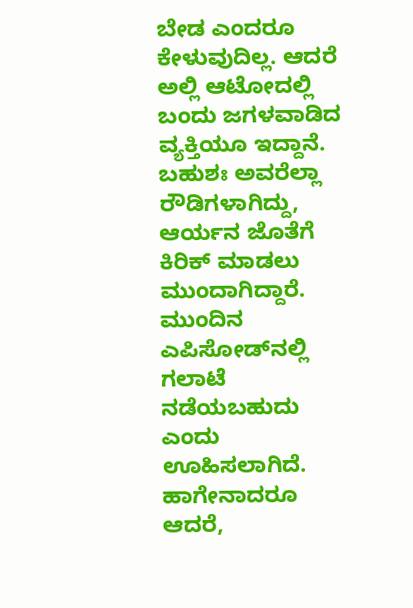ಬೇಡ ಎಂದರೂ ಕೇಳುವುದಿಲ್ಲ. ಆದರೆ ಅಲ್ಲಿ ಆಟೋದಲ್ಲಿ ಬಂದು ಜಗಳವಾಡಿದ ವ್ಯಕ್ತಿಯೂ ಇದ್ದಾನೆ. ಬಹುಶಃ ಅವರೆಲ್ಲಾ ರೌಡಿಗಳಾಗಿದ್ದು, ಆರ್ಯನ ಜೊತೆಗೆ ಕಿರಿಕ್ ಮಾಡಲು ಮುಂದಾಗಿದ್ದಾರೆ. ಮುಂದಿನ ಎಪಿಸೋಡ್‌ನಲ್ಲಿ ಗಲಾಟೆ ನಡೆಯಬಹುದು ಎಂದು ಊಹಿಸಲಾಗಿದೆ. ಹಾಗೇನಾದರೂ ಆದರೆ,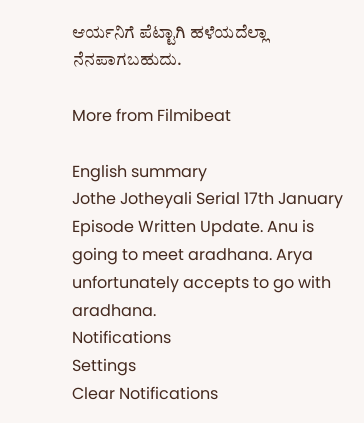ಆರ್ಯನಿಗೆ ಪೆಟ್ಟಾಗಿ ಹಳೆಯದೆಲ್ಲಾ ನೆನಪಾಗಬಹುದು.

More from Filmibeat

English summary
Jothe Jotheyali Serial 17th January Episode Written Update. Anu is going to meet aradhana. Arya unfortunately accepts to go with aradhana.
Notifications
Settings
Clear Notifications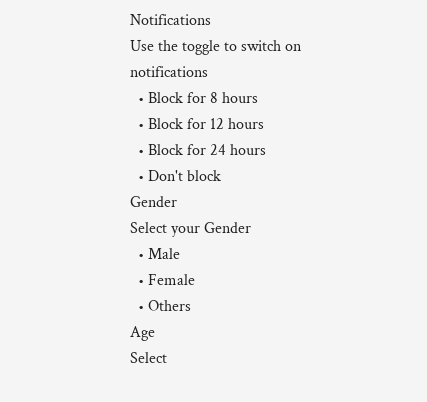Notifications
Use the toggle to switch on notifications
  • Block for 8 hours
  • Block for 12 hours
  • Block for 24 hours
  • Don't block
Gender
Select your Gender
  • Male
  • Female
  • Others
Age
Select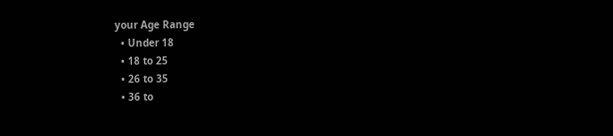your Age Range
  • Under 18
  • 18 to 25
  • 26 to 35
  • 36 to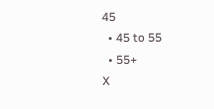45
  • 45 to 55
  • 55+
X